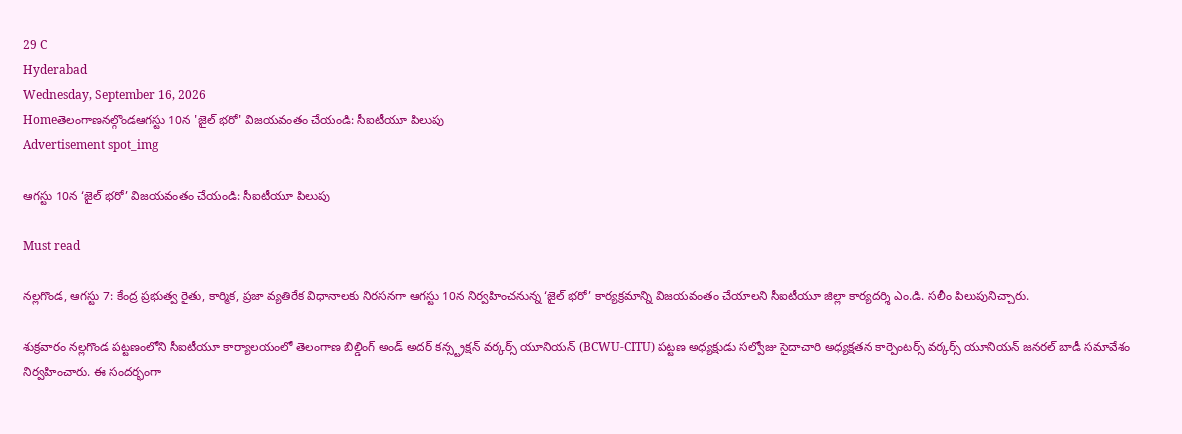29 C
Hyderabad
Wednesday, September 16, 2026
Homeతెలంగాణనల్గొండఆగస్టు 10న 'జైల్ భరో' విజయవంతం చేయండి: సీఐటీయూ పిలుపు
Advertisement spot_img

ఆగస్టు 10న ‘జైల్ భరో’ విజయవంతం చేయండి: సీఐటీయూ పిలుపు

Must read

నల్లగొండ, ఆగస్టు 7: కేంద్ర ప్రభుత్వ రైతు, కార్మిక, ప్రజా వ్యతిరేక విధానాలకు నిరసనగా ఆగస్టు 10న నిర్వహించనున్న ‘జైల్ భరో’ కార్యక్రమాన్ని విజయవంతం చేయాలని సీఐటీయూ జిల్లా కార్యదర్శి ఎం.డి. సలీం పిలుపునిచ్చారు.

శుక్రవారం నల్లగొండ పట్టణంలోని సీఐటీయూ కార్యాలయంలో తెలంగాణ బిల్డింగ్ అండ్ అదర్ కన్స్ట్రక్షన్ వర్కర్స్ యూనియన్ (BCWU-CITU) పట్టణ అధ్యక్షుడు సల్వోజు సైదాచారి అధ్యక్షతన కార్పెంటర్స్ వర్కర్స్ యూనియన్ జనరల్ బాడీ సమావేశం నిర్వహించారు. ఈ సందర్భంగా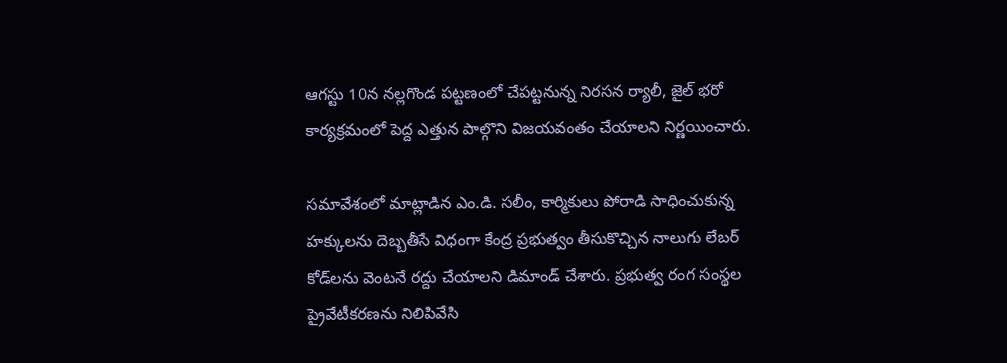ఆగస్టు 10న నల్లగొండ పట్టణంలో చేపట్టనున్న నిరసన ర్యాలీ, జైల్ భరో కార్యక్రమంలో పెద్ద ఎత్తున పాల్గొని విజయవంతం చేయాలని నిర్ణయించారు.

సమావేశంలో మాట్లాడిన ఎం.డి. సలీం, కార్మికులు పోరాడి సాధించుకున్న హక్కులను దెబ్బతీసే విధంగా కేంద్ర ప్రభుత్వం తీసుకొచ్చిన నాలుగు లేబర్ కోడ్‌లను వెంటనే రద్దు చేయాలని డిమాండ్ చేశారు. ప్రభుత్వ రంగ సంస్థల ప్రైవేటీకరణను నిలిపివేసి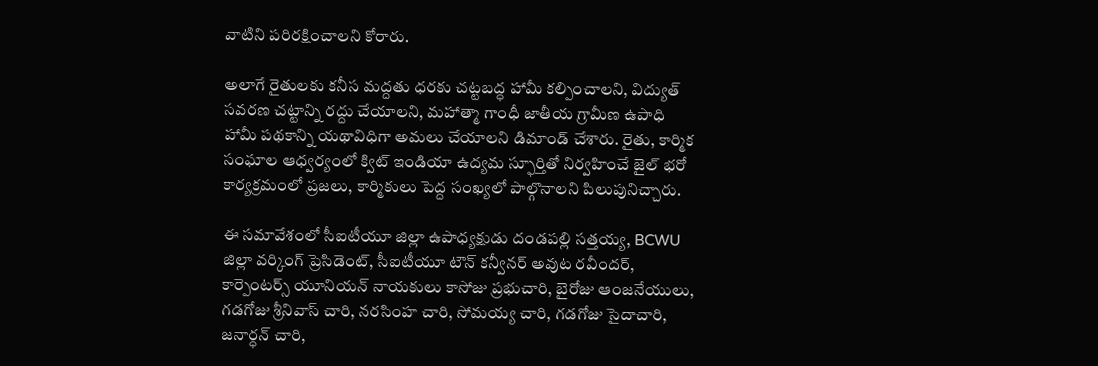వాటిని పరిరక్షించాలని కోరారు.

అలాగే రైతులకు కనీస మద్దతు ధరకు చట్టబద్ధ హామీ కల్పించాలని, విద్యుత్ సవరణ చట్టాన్ని రద్దు చేయాలని, మహాత్మా గాంధీ జాతీయ గ్రామీణ ఉపాధి హామీ పథకాన్ని యథావిధిగా అమలు చేయాలని డిమాండ్ చేశారు. రైతు, కార్మిక సంఘాల ఆధ్వర్యంలో క్విట్ ఇండియా ఉద్యమ స్ఫూర్తితో నిర్వహించే జైల్ భరో కార్యక్రమంలో ప్రజలు, కార్మికులు పెద్ద సంఖ్యలో పాల్గొనాలని పిలుపునిచ్చారు.

ఈ సమావేశంలో సీఐటీయూ జిల్లా ఉపాధ్యక్షుడు దండపల్లి సత్తయ్య, BCWU జిల్లా వర్కింగ్ ప్రెసిడెంట్, సీఐటీయూ టౌన్ కన్వీనర్ అవుట రవీందర్, కార్పెంటర్స్ యూనియన్ నాయకులు కాసోజు ప్రభుచారి, బైరోజు ఆంజనేయులు, గడగోజు శ్రీనివాస్ చారి, నరసింహ చారి, సోమయ్య చారి, గడగోజు సైదాచారి, జనార్ధన్ చారి,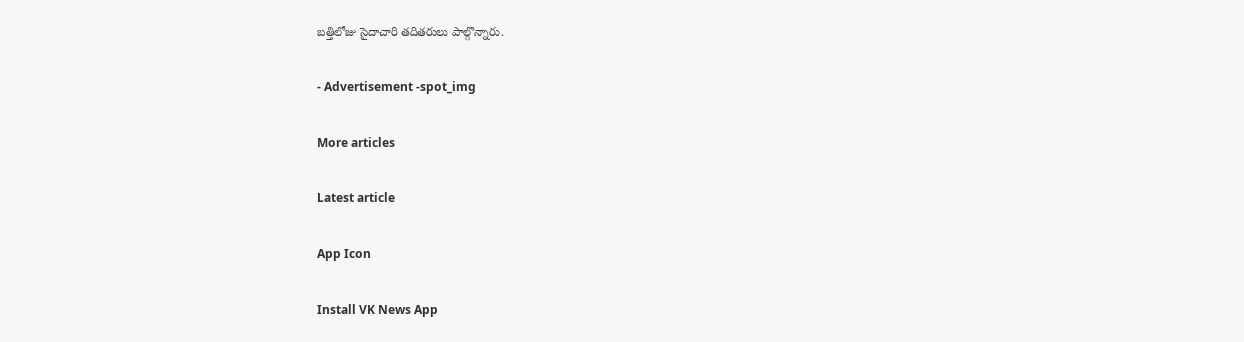బత్తిలోజు సైదాచారి తదితరులు పాల్గొన్నారు.

- Advertisement -spot_img

More articles

Latest article

App Icon

Install VK News App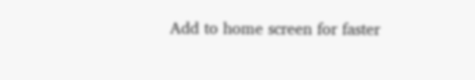Add to home screen for faster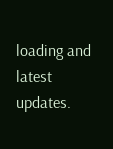loading and latest updates.